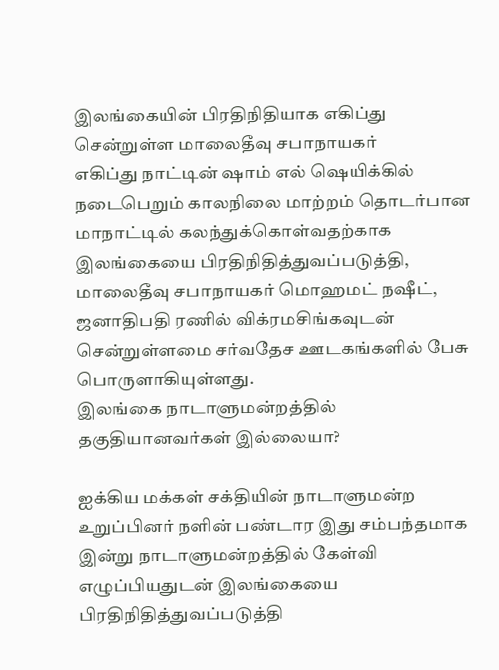இலங்கையின் பிரதிநிதியாக எகிப்து சென்றுள்ள மாலைதீவு சபாநாயகர்
எகிப்து நாட்டின் ஷாம் எல் ஷெயிக்கில் நடைபெறும் காலநிலை மாற்றம் தொடர்பான மாநாட்டில் கலந்துக்கொள்வதற்காக இலங்கையை பிரதிநிதித்துவப்படுத்தி, மாலைதீவு சபாநாயகர் மொஹமட் நஷீட், ஜனாதிபதி ரணில் விக்ரமசிங்கவுடன் சென்றுள்ளமை சர்வதேச ஊடகங்களில் பேசு பொருளாகியுள்ளது.
இலங்கை நாடாளுமன்றத்தில் தகுதியானவர்கள் இல்லையா?

ஐக்கிய மக்கள் சக்தியின் நாடாளுமன்ற உறுப்பினர் நளின் பண்டார இது சம்பந்தமாக இன்று நாடாளுமன்றத்தில் கேள்வி எழுப்பியதுடன் இலங்கையை பிரதிநிதித்துவப்படுத்தி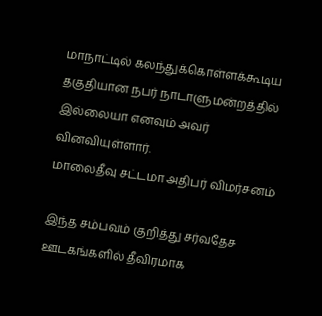மாநாட்டில் கலந்துக்கொள்ளக்கூடிய தகுதியான நபர் நாடாளுமன்றத்தில் இல்லையா எனவும் அவர் வினவியுள்ளார்.
மாலைதீவு சட்டமா அதிபர் விமர்சனம்

இந்த சம்பவம் குறித்து சர்வதேச ஊடகங்களில் தீவிரமாக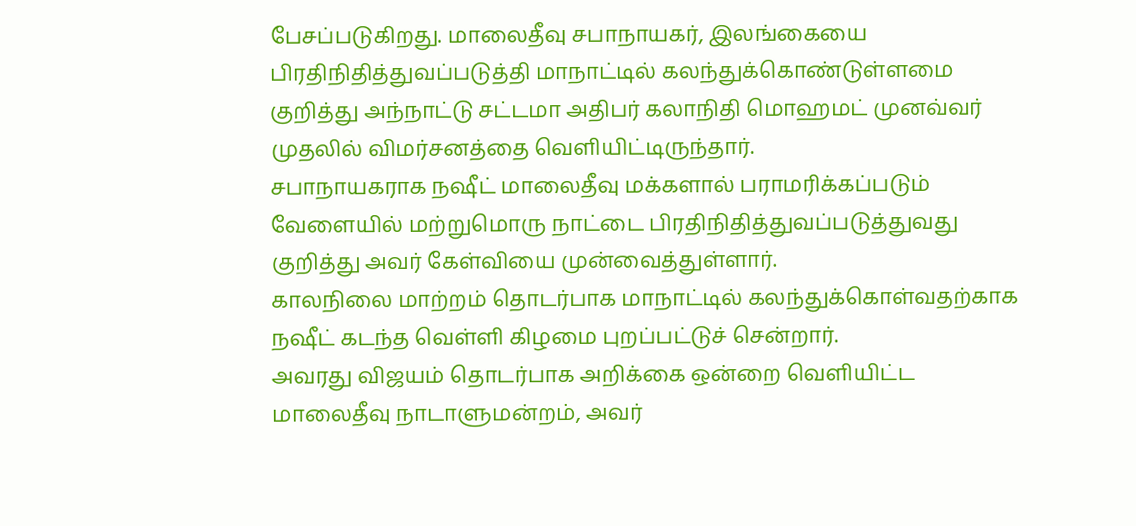பேசப்படுகிறது. மாலைதீவு சபாநாயகர், இலங்கையை பிரதிநிதித்துவப்படுத்தி மாநாட்டில் கலந்துக்கொண்டுள்ளமை குறித்து அந்நாட்டு சட்டமா அதிபர் கலாநிதி மொஹமட் முனவ்வர் முதலில் விமர்சனத்தை வெளியிட்டிருந்தார்.
சபாநாயகராக நஷீட் மாலைதீவு மக்களால் பராமரிக்கப்படும் வேளையில் மற்றுமொரு நாட்டை பிரதிநிதித்துவப்படுத்துவது குறித்து அவர் கேள்வியை முன்வைத்துள்ளார்.
காலநிலை மாற்றம் தொடர்பாக மாநாட்டில் கலந்துக்கொள்வதற்காக நஷீட் கடந்த வெள்ளி கிழமை புறப்பட்டுச் சென்றார்.
அவரது விஜயம் தொடர்பாக அறிக்கை ஒன்றை வெளியிட்ட மாலைதீவு நாடாளுமன்றம், அவர்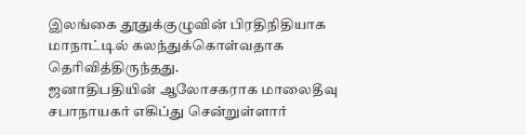இலங்கை தூதுக்குழுவின் பிரதிநிதியாக மாநாட்டில் கலந்துக்கொள்வதாக தெரிவித்திருந்தது.
ஜனாதிபதியின் ஆலோசகராக மாலைதீவு சபாநாயகர் எகிப்து சென்றுள்ளார்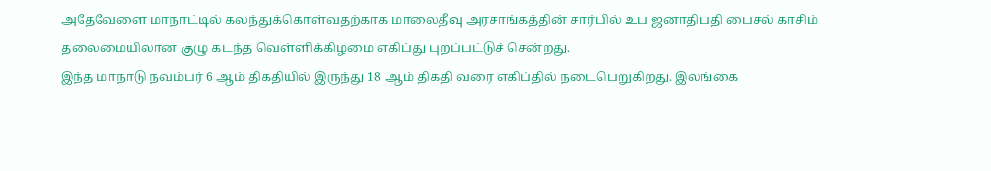அதேவேளை மாநாட்டில் கலந்துக்கொள்வதற்காக மாலைதீவு அரசாங்கத்தின் சார்பில் உப ஜனாதிபதி பைசல் காசிம் தலைமையிலான குழு கடந்த வெள்ளிக்கிழமை எகிப்து புறப்பட்டுச் சென்றது.
இந்த மாநாடு நவம்பர் 6 ஆம் திகதியில் இருந்து 18 ஆம் திகதி வரை எகிப்தில் நடைபெறுகிறது. இலங்கை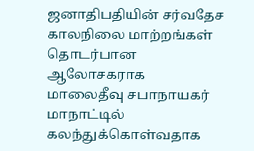ஜனாதிபதியின் சர்வதேச காலநிலை மாற்றங்கள் தொடர்பான ஆலோசகராக மாலைதீவு சபாநாயகர் மாநாட்டில் கலந்துக்கொள்வதாக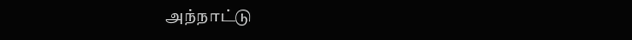அந்நாட்டு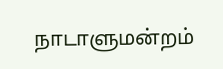நாடாளுமன்றம்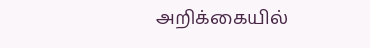அறிக்கையில்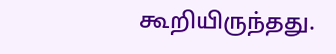கூறியிருந்தது.